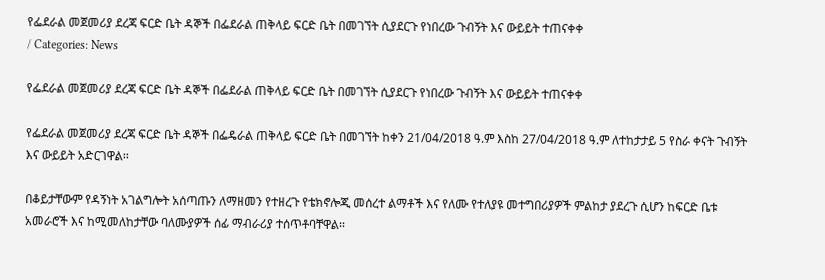የፌደራል መጀመሪያ ደረጃ ፍርድ ቤት ዳኞች በፌደራል ጠቅላይ ፍርድ ቤት በመገኘት ሲያደርጉ የነበረው ጉብኝት እና ውይይት ተጠናቀቀ
/ Categories: News

የፌደራል መጀመሪያ ደረጃ ፍርድ ቤት ዳኞች በፌደራል ጠቅላይ ፍርድ ቤት በመገኘት ሲያደርጉ የነበረው ጉብኝት እና ውይይት ተጠናቀቀ

የፌደራል መጀመሪያ ደረጃ ፍርድ ቤት ዳኞች በፌዴራል ጠቅላይ ፍርድ ቤት በመገኘት ከቀን 21/04/2018 ዓ.ም እስከ 27/04/2018 ዓ.ም ለተከታታይ 5 የስራ ቀናት ጉብኝት እና ውይይት አድርገዋል፡፡

በቆይታቸውም የዳኝነት አገልግሎት አሰጣጡን ለማዘመን የተዘረጉ የቴክኖሎጂ መሰረተ ልማቶች እና የለሙ የተለያዩ መተግበሪያዎች ምልከታ ያደረጉ ሲሆን ከፍርድ ቤቱ አመራሮች እና ከሚመለከታቸው ባለሙያዎች ሰፊ ማብራሪያ ተሰጥቶባቸዋል፡፡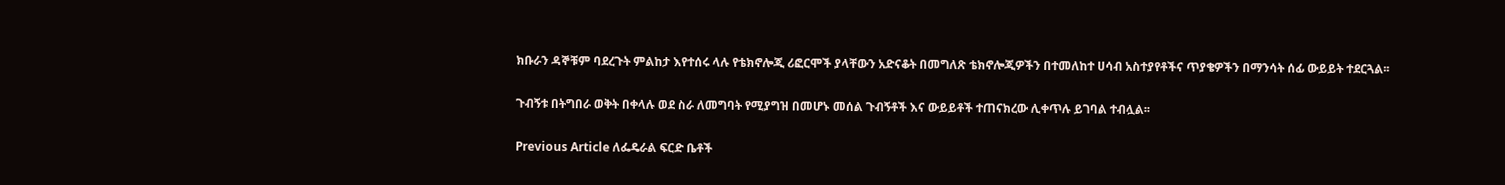ክቡራን ዳኞቹም ባደረጉት ምልከታ እየተሰሩ ላሉ የቴክኖሎጂ ሪፎርሞች ያላቸውን አድናቆት በመግለጽ ቴክኖሎጂዎችን በተመለከተ ሀሳብ አስተያየቶችና ጥያቄዎችን በማንሳት ሰፊ ውይይት ተደርጓል፡፡

ጉብኝቱ በትግበራ ወቅት በቀላሉ ወደ ስራ ለመግባት የሚያግዝ በመሆኑ መሰል ጉብኝቶች እና ውይይቶች ተጠናክረው ሊቀጥሉ ይገባል ተብሏል፡፡

Previous Article ለፌዴራል ፍርድ ቤቶች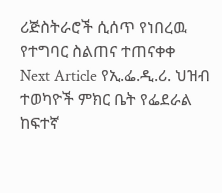ሪጅስትራሮች ሲሰጥ የነበረዉ የተግባር ስልጠና ተጠናቀቀ
Next Article የኢ.ፌ.ዲ.ሪ. ህዝብ ተወካዮች ምክር ቤት የፌደራል ከፍተኛ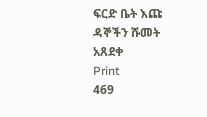ፍርድ ቤት እጩ ዳኞችን ሹመት አጸደቀ
Print
469